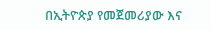በኢትዮጵያ የመጀመሪያው እና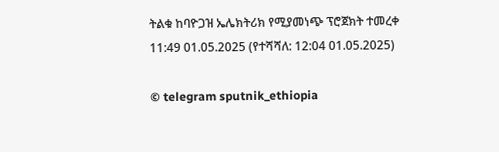ትልቁ ከባዮጋዝ ኤሌክትሪክ የሚያመነጭ ፕሮጀክት ተመረቀ
11:49 01.05.2025 (የተሻሻለ: 12:04 01.05.2025)

© telegram sputnik_ethiopia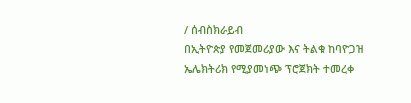/ ሰብስክራይብ
በኢትዮጵያ የመጀመሪያው እና ትልቁ ከባዮጋዝ ኤሌክትሪክ የሚያመነጭ ፕሮጀክት ተመረቀ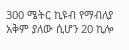300 ሜትር ኪዩብ የማብለያ አቅም ያለው ሲሆን 20 ኪሎ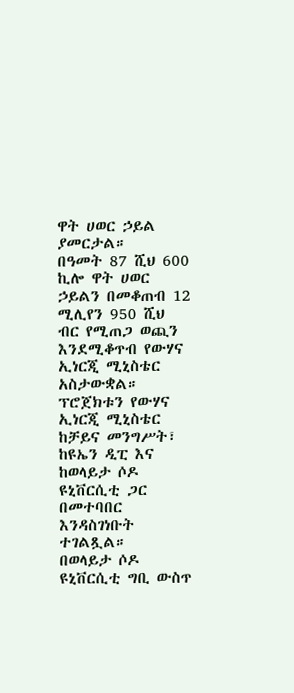ዋት ሀወር ኃይል ያመርታል።
በዓመት 87 ሺህ 600 ኪሎ ዋት ሀወር ኃይልን በመቆጠብ 12 ሚሊየን 950 ሺህ ብር የሚጠጋ ወጪን እንደሚቆጥብ የውሃና ኢነርጂ ሚኒስቴር አስታውቋል።
ፕሮጀክቱን የውሃና ኢነርጂ ሚኒስቴር ከቻይና መንግሥት፣ ከዩኤን ዲፒ እና ከወላይታ ሶዶ ዩኒቨርሲቲ ጋር በመተባበር እንዳስገነቡት ተገልጿል።
በወላይታ ሶዶ ዩኒቨርሲቲ ግቢ ውስጥ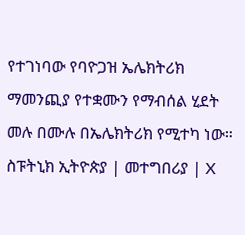የተገነባው የባዮጋዝ ኤሌክትሪክ ማመንጪያ የተቋሙን የማብሰል ሂደት መሉ በሙሉ በኤሌክትሪክ የሚተካ ነው።
ስፑትኒክ ኢትዮጵያ | መተግበሪያ | X